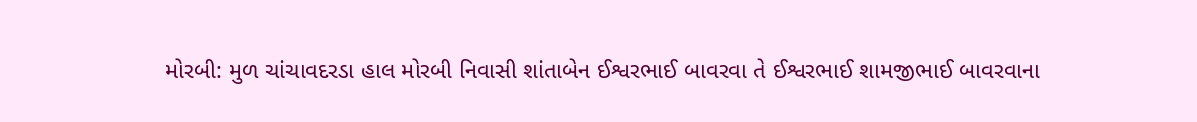મોરબી: મુળ ચાંચાવદરડા હાલ મોરબી નિવાસી શાંતાબેન ઈશ્વરભાઈ બાવરવા તે ઈશ્વરભાઈ શામજીભાઈ બાવરવાના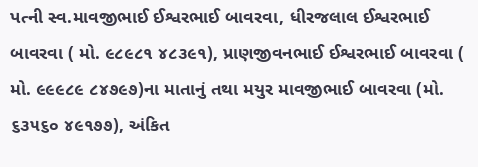પત્ની સ્વ.માવજીભાઈ ઈશ્વરભાઈ બાવરવા, ધીરજલાલ ઈશ્વરભાઈ બાવરવા ( મો. ૯૮૯૮૧ ૪૮૩૯૧), પ્રાણજીવનભાઈ ઈશ્વરભાઈ બાવરવા ( મો. ૯૯૯૮૯ ૮૪૭૯૭)ના માતાનું તથા મયુર માવજીભાઈ બાવરવા (મો. ૬૩૫૬૦ ૪૯૧૭૭), અંકિત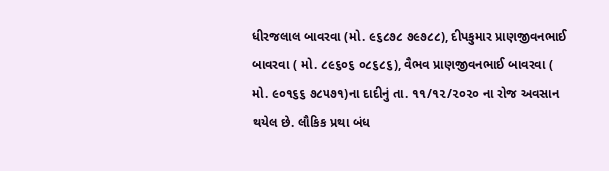ધીરજલાલ બાવરવા (મો. ૯૬૮૭૮ ૭૯૭૮૮), દીપકુમાર પ્રાણજીવનભાઈ બાવરવા ( મો. ૮૯૬૦૬ ૦૮૬૮૬), વૈભવ પ્રાણજીવનભાઈ બાવરવા ( મો. ૯૦૧૬૬ ૭૮૫૭૧)ના દાદીનું તા. ૧૧/૧૨/૨૦૨૦ ના રોજ અવસાન થયેલ છે. લૌકિક પ્રથા બંધ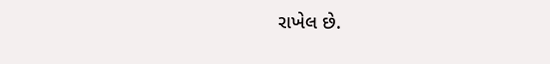રાખેલ છે.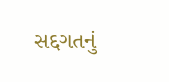સદ્દગતનું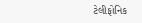ટેલીફોનિક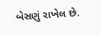બેસણું રાખેલ છે.